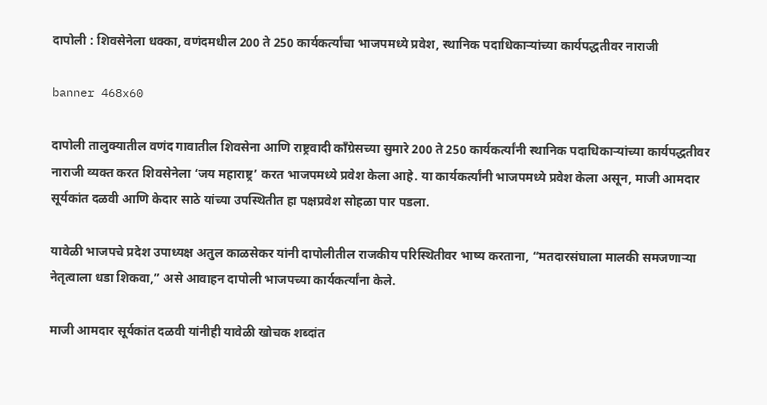दापोली : शिवसेनेला धक्का, वणंदमधील 200 ते 250 कार्यकर्त्यांचा भाजपमध्ये प्रवेश, स्थानिक पदाधिकाऱ्यांच्या कार्यपद्धतीवर नाराजी

banner 468x60

दापोली तालुक्यातील वणंद गावातील शिवसेना आणि राष्ट्रवादी काँग्रेसच्या सुमारे 200 ते 250 कार्यकर्त्यांनी स्थानिक पदाधिकाऱ्यांच्या कार्यपद्धतीवर नाराजी व्यक्त करत शिवसेनेला ‘जय महाराष्ट्र’ करत भाजपमध्ये प्रवेश केला आहे. या कार्यकर्त्यांनी भाजपमध्ये प्रवेश केला असून, माजी आमदार सूर्यकांत दळवी आणि केदार साठे यांच्या उपस्थितीत हा पक्षप्रवेश सोहळा पार पडला.

यावेळी भाजपचे प्रदेश उपाध्यक्ष अतुल काळसेकर यांनी दापोलीतील राजकीय परिस्थितीवर भाष्य करताना, “मतदारसंघाला मालकी समजणाऱ्या नेतृत्वाला धडा शिकवा,” असे आवाहन दापोली भाजपच्या कार्यकर्त्यांना केले.

माजी आमदार सूर्यकांत दळवी यांनीही यावेळी खोचक शब्दांत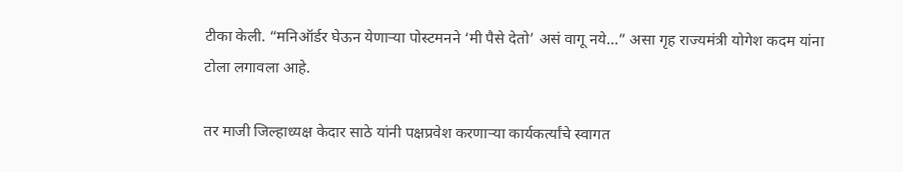टीका केली. “मनिऑर्डर घेऊन येणाऱ्या पोस्टमनने ‘मी पैसे देतो’ असं वागू नये…” असा गृह राज्यमंत्री योगेश कदम यांना टोला लगावला आहे.

तर माजी जिल्हाध्यक्ष केदार साठे यांनी पक्षप्रवेश करणाऱ्या कार्यकर्त्यांचे स्वागत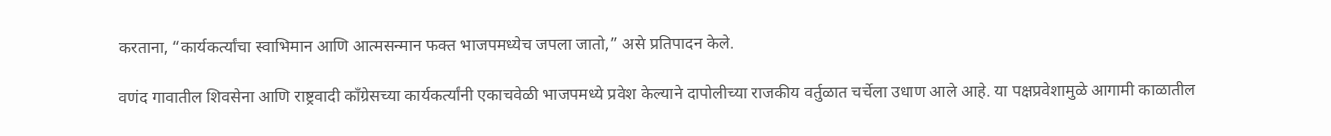करताना, “कार्यकर्त्यांचा स्वाभिमान आणि आत्मसन्मान फक्त भाजपमध्येच जपला जातो,” असे प्रतिपादन केले.

वणंद गावातील शिवसेना आणि राष्ट्रवादी काँग्रेसच्या कार्यकर्त्यांनी एकाचवेळी भाजपमध्ये प्रवेश केल्याने दापोलीच्या राजकीय वर्तुळात चर्चेला उधाण आले आहे. या पक्षप्रवेशामुळे आगामी काळातील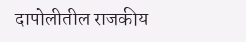दापोलीतील राजकीय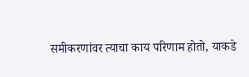समीकरणांवर त्याचा काय परिणाम होतो, याकडे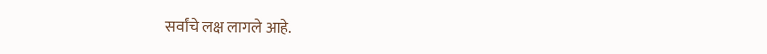सर्वांचे लक्ष लागले आहे.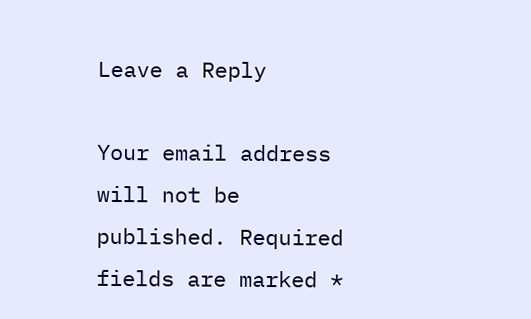Leave a Reply

Your email address will not be published. Required fields are marked *